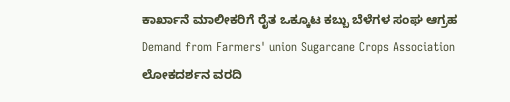ಕಾರ್ಖಾನೆ ಮಾಲೀಕರಿಗೆ ರೈತ ಒಕ್ಕೂಟ ಕಬ್ಬು ಬೆಳೆಗಳ ಸಂಘ ಆಗ್ರಹ
Demand from Farmers' union Sugarcane Crops Association
ಲೋಕದರ್ಶನ ವರದಿ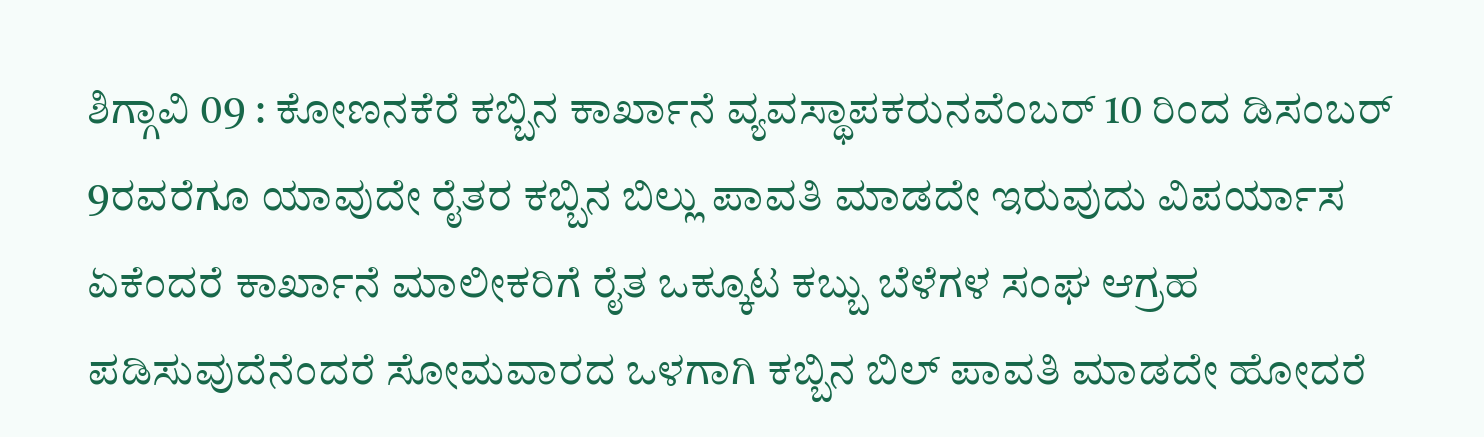ಶಿಗ್ಗಾವಿ 09 : ಕೋಣನಕೆರೆ ಕಬ್ಬಿನ ಕಾರ್ಖಾನೆ ವ್ಯವಸ್ಥಾಪಕರುನವೆಂಬರ್ 10 ರಿಂದ ಡಿಸಂಬರ್ 9ರವರೆಗೂ ಯಾವುದೇ ರೈತರ ಕಬ್ಬಿನ ಬಿಲ್ಲು ಪಾವತಿ ಮಾಡದೇ ಇರುವುದು ವಿಪರ್ಯಾಸ ಏಕೆಂದರೆ ಕಾರ್ಖಾನೆ ಮಾಲೀಕರಿಗೆ ರೈತ ಒಕ್ಕೂಟ ಕಬ್ಬು ಬೆಳೆಗಳ ಸಂಘ ಆಗ್ರಹ ಪಡಿಸುವುದೆನೆಂದರೆ ಸೋಮವಾರದ ಒಳಗಾಗಿ ಕಬ್ಬಿನ ಬಿಲ್ ಪಾವತಿ ಮಾಡದೇ ಹೋದರೆ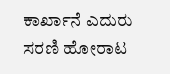ಕಾರ್ಖಾನೆ ಎದುರು ಸರಣಿ ಹೋರಾಟ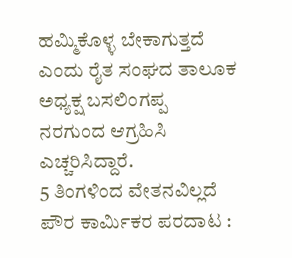ಹಮ್ಮಿಕೊಳ್ಳ ಬೇಕಾಗುತ್ತದೆ ಎಂದು ರೈತ ಸಂಘದ ತಾಲೂಕ ಅಧ್ಯಕ್ಷ ಬಸಲಿಂಗಪ್ಪ ನರಗುಂದ ಆಗ್ರಹಿಸಿ ಎಚ್ಚರಿಸಿದ್ದಾರೆ.
5 ತಿಂಗಳಿಂದ ವೇತನವಿಲ್ಲದೆ ಪೌರ ಕಾರ್ಮಿಕರ ಪರದಾಟ :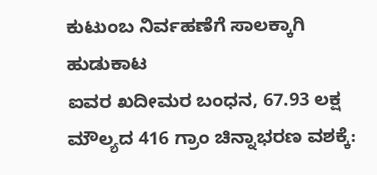ಕುಟುಂಬ ನಿರ್ವಹಣೆಗೆ ಸಾಲಕ್ಕಾಗಿ ಹುಡುಕಾಟ
ಐವರ ಖದೀಮರ ಬಂಧನ, 67.93 ಲಕ್ಷ ಮೌಲ್ಯದ 416 ಗ್ರಾಂ ಚಿನ್ನಾಭರಣ ವಶಕ್ಕೆ: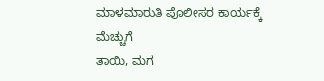ಮಾಳಮಾರುತಿ ಪೊಲೀಸರ ಕಾರ್ಯಕ್ಕೆ ಮೆಚ್ಚುಗೆ
ತಾಯಿ, ಮಗ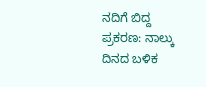ನದಿಗೆ ಬಿದ್ದ ಪ್ರಕರಣ: ನಾಲ್ಕು ದಿನದ ಬಳಿಕ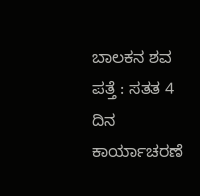ಬಾಲಕನ ಶವ ಪತ್ತೆ : ಸತತ 4 ದಿನ ಕಾರ್ಯಾಚರಣೆ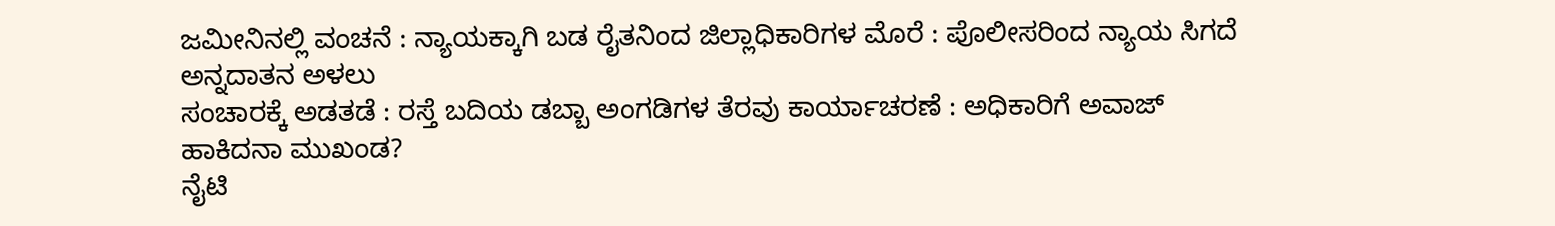ಜಮೀನಿನಲ್ಲಿ ವಂಚನೆ : ನ್ಯಾಯಕ್ಕಾಗಿ ಬಡ ರೈತನಿಂದ ಜಿಲ್ಲಾಧಿಕಾರಿಗಳ ಮೊರೆ : ಪೊಲೀಸರಿಂದ ನ್ಯಾಯ ಸಿಗದೆ ಅನ್ನದಾತನ ಅಳಲು
ಸಂಚಾರಕ್ಕೆ ಅಡತಡೆ : ರಸ್ತೆ ಬದಿಯ ಡಬ್ಬಾ ಅಂಗಡಿಗಳ ತೆರವು ಕಾರ್ಯಾಚರಣೆ : ಅಧಿಕಾರಿಗೆ ಅವಾಜ್ ಹಾಕಿದನಾ ಮುಖಂಡ?
ನೈಟಿ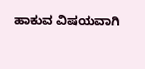ಹಾಕುವ ವಿಷಯವಾಗಿ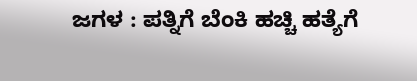ಜಗಳ : ಪತ್ನಿಗೆ ಬೆಂಕಿ ಹಚ್ಚಿ ಹತ್ಯೆಗೆ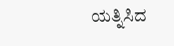ಯತ್ನಿಸಿದ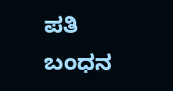ಪತಿ ಬಂಧನ